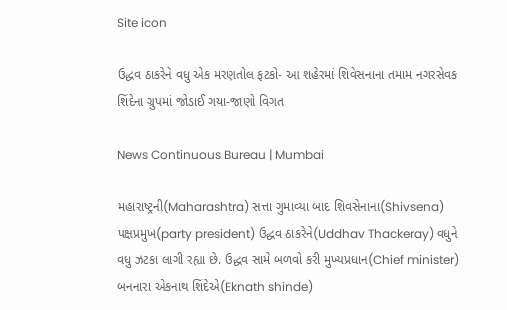Site icon

ઉદ્ધવ ઠાકરેને વધુ એક મરણતોલ ફટકો- આ શહેરમાં શિવેસનાના તમામ નગરસેવક શિંદેના ગ્રુપમાં જોડાઈ ગયા-જાણો વિગત

News Continuous Bureau | Mumbai

મહારાષ્ટ્રની(Maharashtra) સત્તા ગુમાવ્યા બાદ શિવસેનાના(Shivsena) પક્ષપ્રમુખ(party president) ઉદ્ધવ ઠાકરેને(Uddhav Thackeray) વધુને વધુ ઝટકા લાગી રહ્યા છે. ઉદ્ધવ સામે બળવો કરી મુખ્યપ્રધાન(Chief minister) બનનારા એકનાથ શિંદેએ(Eknath shinde)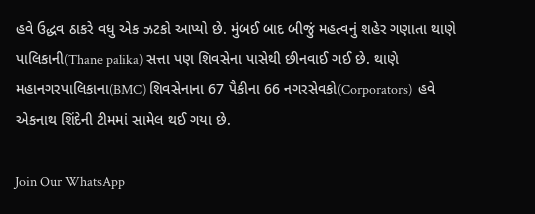હવે ઉદ્ધવ ઠાકરે વધુ એક ઝટકો આપ્યો છે. મુંબઈ બાદ બીજું મહત્વનું શહેર ગણાતા થાણે પાલિકાની(Thane palika) સત્તા પણ શિવસેના પાસેથી છીનવાઈ ગઈ છે. થાણે મહાનગરપાલિકાના(BMC) શિવસેનાના 67 પૈકીના 66 નગરસેવકો(Corporators)  હવે એકનાથ શિંદેની ટીમમાં સામેલ થઈ ગયા છે.

Join Our WhatsApp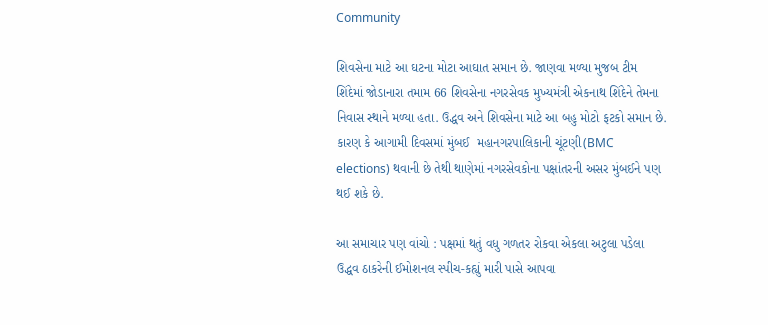Community

શિવસેના માટે આ ઘટના મોટા આઘાત સમાન છે. જાણવા મળ્યા મુજબ ટીમ શિંદેમાં જોડાનારા તમામ 66 શિવસેના નગરસેવક મુખ્યમંત્રી એકનાથ શિંદેને તેમના નિવાસ સ્થાને મળ્યા હતા. ઉદ્ધવ અને શિવસેના માટે આ બહુ મોટો ફટકો સમાન છે. કારણ કે આગામી દિવસમાં મુંબઈ  મહાનગરપાલિકાની ચૂંટણી(BMC elections) થવાની છે તેથી થાણેમાં નગરસેવકોના પક્ષાંતરની અસર મુંબઈને પણ થઈ શકે છે.

આ સમાચાર પણ વાંચો : પક્ષમાં થતું વધુ ગળતર રોકવા એકલા અટુલા પડેલા ઉદ્ધવ ઠાકરેની ઈમોશનલ સ્પીચ-કહ્યું મારી પાસે આપવા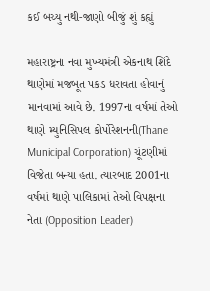કઈ બચ્યુ નથી-જાણો બીજું શું કહ્યું

મહારાષ્ટ્રના નવા મુખ્યમંત્રી એકનાથ શિંદે થાણેમાં મજબૂત પકડ ધરાવતા હોવાનું માનવામાં આવે છે. 1997ના વર્ષમાં તેઓ થાણે મ્યુનિસિપલ કોર્પોરેશનની(Thane Municipal Corporation) ચૂંટણીમાં વિજેતા બન્યા હતા. ત્યારબાદ 2001ના વર્ષમાં થાણે પાલિકામાં તેઓ વિપક્ષના નેતા (Opposition Leader)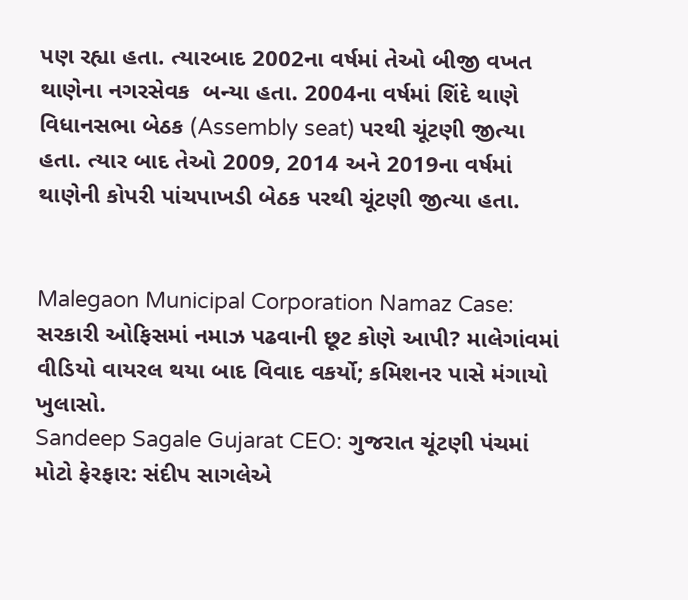પણ રહ્યા હતા. ત્યારબાદ 2002ના વર્ષમાં તેઓ બીજી વખત થાણેના નગરસેવક  બન્યા હતા. 2004ના વર્ષમાં શિંદે થાણે વિધાનસભા બેઠક (Assembly seat) પરથી ચૂંટણી જીત્યા હતા. ત્યાર બાદ તેઓ 2009, 2014 અને 2019ના વર્ષમાં થાણેની કોપરી પાંચપાખડી બેઠક પરથી ચૂંટણી જીત્યા હતા.


Malegaon Municipal Corporation Namaz Case: સરકારી ઓફિસમાં નમાઝ પઢવાની છૂટ કોણે આપી? માલેગાંવમાં વીડિયો વાયરલ થયા બાદ વિવાદ વકર્યો; કમિશનર પાસે મંગાયો ખુલાસો.
Sandeep Sagale Gujarat CEO: ગુજરાત ચૂંટણી પંચમાં મોટો ફેરફાર: સંદીપ સાગલેએ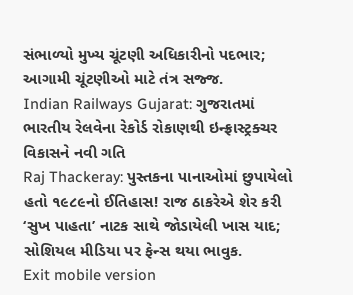સંભાળ્યો મુખ્ય ચૂંટણી અધિકારીનો પદભાર; આગામી ચૂંટણીઓ માટે તંત્ર સજ્જ.
Indian Railways Gujarat: ગુજરાતમાં ભારતીય રેલવેના રેકોર્ડ રોકાણથી ઇન્ફ્રાસ્ટ્રક્ચર વિકાસને નવી ગતિ
Raj Thackeray: પુસ્તકના પાનાઓમાં છુપાયેલો હતો ૧૯૮૯નો ઈતિહાસ! રાજ ઠાકરેએ શેર કરી ‘સુખ પાહતા’ નાટક સાથે જોડાયેલી ખાસ યાદ; સોશિયલ મીડિયા પર ફેન્સ થયા ભાવુક.
Exit mobile version